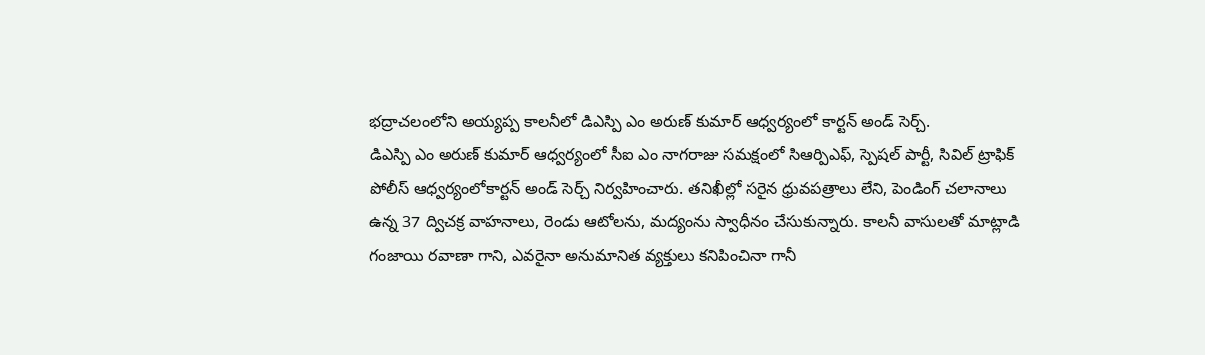భద్రాచలంలోని అయ్యప్ప కాలనీలో డిఎస్పి ఎం అరుణ్ కుమార్ ఆధ్వర్యంలో కార్టన్ అండ్ సెర్చ్.
డిఎస్పి ఎం అరుణ్ కుమార్ ఆధ్వర్యంలో సీఐ ఎం నాగరాజు సమక్షంలో సిఆర్పిఎఫ్, స్పెషల్ పార్టీ, సివిల్ ట్రాఫిక్ పోలీస్ ఆధ్వర్యంలోకార్టన్ అండ్ సెర్చ్ నిర్వహించారు. తనిఖీల్లో సరైన ధ్రువపత్రాలు లేని, పెండింగ్ చలానాలు ఉన్న 37 ద్విచక్ర వాహనాలు, రెండు ఆటోలను, మద్యంను స్వాధీనం చేసుకున్నారు. కాలనీ వాసులతో మాట్లాడి గంజాయి రవాణా గాని, ఎవరైనా అనుమానిత వ్యక్తులు కనిపించినా గానీ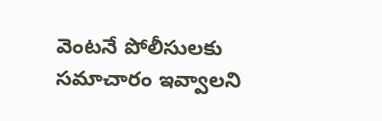వెంటనే పోలీసులకు సమాచారం ఇవ్వాలని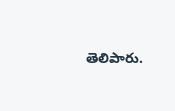తెలిపారు.